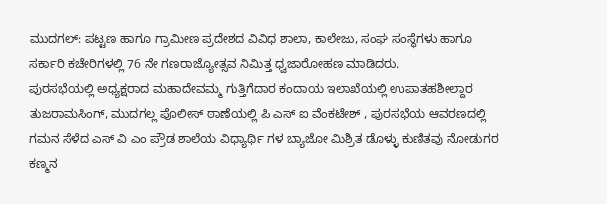ಮುದಗಲ್: ಪಟ್ಟಣ ಹಾಗೂ ಗ್ರಾಮೀಣ ಪ್ರದೇಶದ ವಿವಿಧ ಶಾಲಾ, ಕಾಲೇಜು, ಸಂಘ ಸಂಸ್ಥೆಗಳು ಹಾಗೂ ಸರ್ಕಾರಿ ಕಚೇರಿಗಳಲ್ಲಿ 76 ನೇ ಗಣರಾಜ್ಯೋತ್ಸವ ನಿಮಿತ್ತ ಧ್ವಜಾರೋಹಣ ಮಾಡಿದರು.
ಪುರಸಭೆಯಲ್ಲಿ ಅಧ್ಯಕ್ಷರಾದ ಮಹಾದೇವಮ್ಮ ಗುತ್ತಿಗೆದಾರ ಕಂದಾಯ ಇಲಾಖೆಯಲ್ಲಿ ಉಪಾತಹಶೀಲ್ದಾರ ತುಜರಾಮಸಿಂಗ್, ಮುದಗಲ್ಲ ಪೊಲೀಸ್ ಠಾಣೆಯಲ್ಲಿ ಪಿ ಎಸ್ ಐ ವೆಂಕಟೇಶ್ , ಪುರಸಭೆಯ ಆವರಣದಲ್ಲಿ ಗಮನ ಸೆಳೆದ ಎಸ್ ವಿ ಎಂ ಪ್ರೌಡ ಶಾಲೆಯ ವಿಧ್ಯಾರ್ಥಿ ಗಳ ಬ್ಯಾಜೋ ಮಿಶ್ರಿತ ಡೊಳ್ಳು ಕುಣಿತವು ನೋಡುಗರ ಕಣ್ಮನ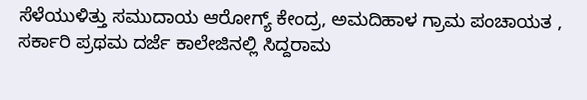ಸೆಳೆಯುಳಿತ್ತು ಸಮುದಾಯ ಆರೋಗ್ಯ್ ಕೇಂದ್ರ, ಅಮದಿಹಾಳ ಗ್ರಾಮ ಪಂಚಾಯತ , ಸರ್ಕಾರಿ ಪ್ರಥಮ ದರ್ಜೆ ಕಾಲೇಜಿನಲ್ಲಿ ಸಿದ್ದರಾಮ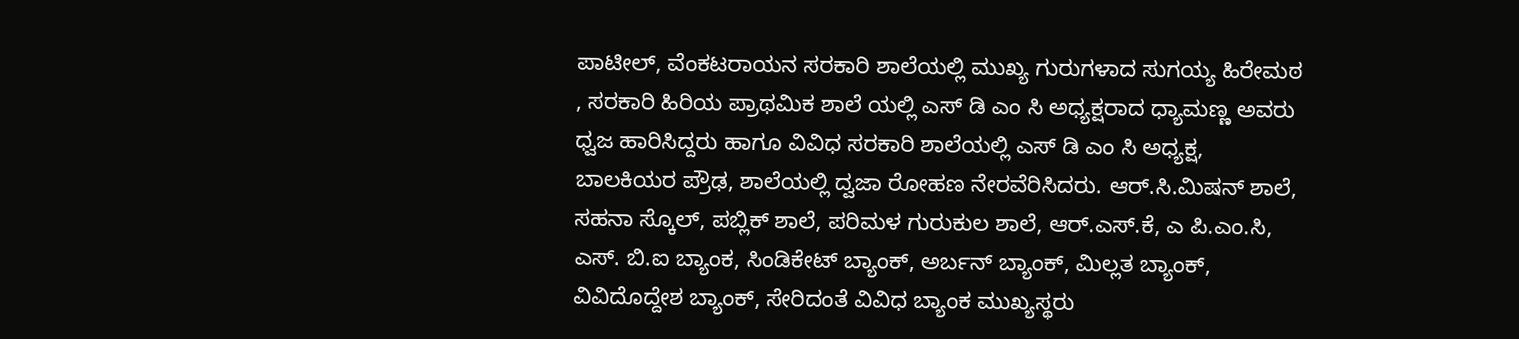ಪಾಟೀಲ್, ವೆಂಕಟರಾಯನ ಸರಕಾರಿ ಶಾಲೆಯಲ್ಲಿ ಮುಖ್ಯ ಗುರುಗಳಾದ ಸುಗಯ್ಯ ಹಿರೇಮಠ , ಸರಕಾರಿ ಹಿರಿಯ ಪ್ರಾಥಮಿಕ ಶಾಲೆ ಯಲ್ಲಿ ಎಸ್ ಡಿ ಎಂ ಸಿ ಅಧ್ಯಕ್ಷರಾದ ಧ್ಯಾಮಣ್ಣ ಅವರು ಧ್ವಜ ಹಾರಿಸಿದ್ದರು ಹಾಗೂ ವಿವಿಧ ಸರಕಾರಿ ಶಾಲೆಯಲ್ಲಿ ಎಸ್ ಡಿ ಎಂ ಸಿ ಅಧ್ಯಕ್ಷ, ಬಾಲಕಿಯರ ಪ್ರೌಢ, ಶಾಲೆಯಲ್ಲಿ ದ್ವಜಾ ರೋಹಣ ನೇರವೆರಿಸಿದರು. ಆರ್.ಸಿ.ಮಿಷನ್ ಶಾಲೆ, ಸಹನಾ ಸ್ಕೊಲ್, ಪಬ್ಲಿಕ್ ಶಾಲೆ, ಪರಿಮಳ ಗುರುಕುಲ ಶಾಲೆ, ಆರ್.ಎಸ್.ಕೆ, ಎ ಪಿ.ಎಂ.ಸಿ, ಎಸ್. ಬಿ.ಐ ಬ್ಯಾಂಕ, ಸಿಂಡಿಕೇಟ್ ಬ್ಯಾಂಕ್, ಅರ್ಬನ್ ಬ್ಯಾಂಕ್, ಮಿಲ್ಲತ ಬ್ಯಾಂಕ್, ವಿವಿದೊದ್ದೇಶ ಬ್ಯಾಂಕ್, ಸೇರಿದಂತೆ ವಿವಿಧ ಬ್ಯಾಂಕ ಮುಖ್ಯಸ್ಥರು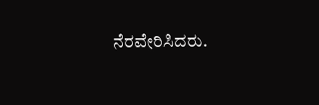ನೆರವೇರಿಸಿದರು.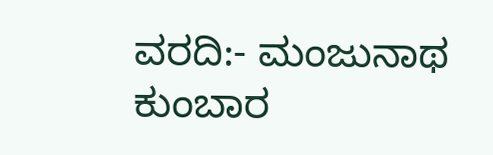ವರದಿ:- ಮಂಜುನಾಥ ಕುಂಬಾರ